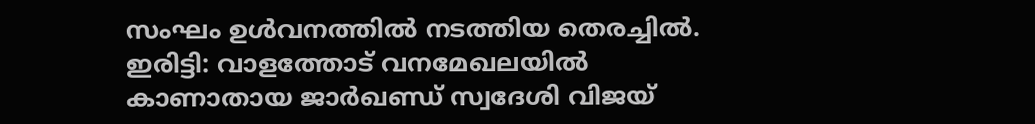സംഘം ഉൾവനത്തിൽ നടത്തിയ തെരച്ചിൽ.
ഇരിട്ടി: വാളത്തോട് വനമേഖലയിൽ കാണാതായ ജാർഖണ്ഡ് സ്വദേശി വിജയ്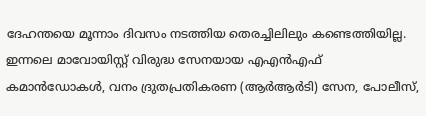ദേഹന്തയെ മൂന്നാം ദിവസം നടത്തിയ തെരച്ചിലിലും കണ്ടെത്തിയില്ല. ഇന്നലെ മാവോയിസ്റ്റ് വിരുദ്ധ സേനയായ എഎൻഎഫ് കമാൻഡോകൾ, വനം ദ്രുതപ്രതികരണ (ആർആർടി) സേന, പോലീസ്,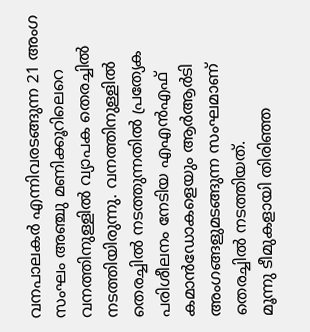വനപാലകർ എന്നിവരടങ്ങുന്ന 21 അംഗ സംഘം അഞ്ചു മണിക്കൂറിലെറെ വനത്തിനുള്ളിൽ വ്യാപക തെരച്ചിൽ നടത്തിയിരുന്നു. വനത്തിനുള്ളിൽ തെരച്ചിൽ നടത്തുന്നതിൽ പ്രത്യേക പരിശീലനം നേടിയ എഎൻഎഫ് കമാൻഡോകളെയും ആർആർടി അംഗങ്ങളുമടങ്ങുന്ന സംഘമാണ് തെരച്ചിൽ നടത്തിയത്.
മൂന്നു ടീമുകളായി തിരിഞ്ഞ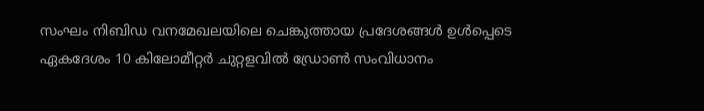സംഘം നിബിഡ വനമേഖലയിലെ ചെങ്കുത്തായ പ്രദേശങ്ങൾ ഉൾപ്പെടെ ഏകദേശം 10 കിലോമീറ്റർ ചുറ്റളവിൽ ഡ്രോൺ സംവിധാനം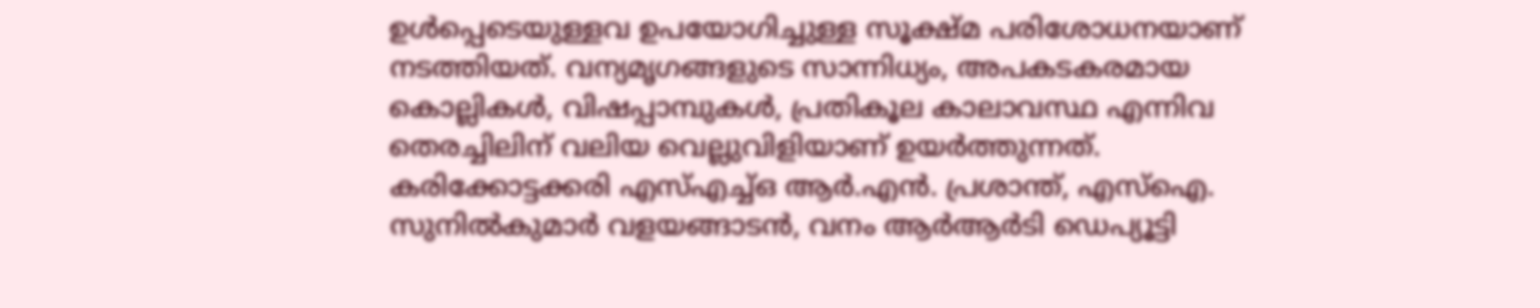ഉൾപ്പെടെയുള്ളവ ഉപയോഗിച്ചുള്ള സൂക്ഷ്മ പരിശോധനയാണ് നടത്തിയത്. വന്യമൃഗങ്ങളുടെ സാന്നിധ്യം, അപകടകരമായ കൊല്ലികൾ, വിഷപ്പാമ്പുകൾ, പ്രതികൂല കാലാവസ്ഥ എന്നിവ തെരച്ചിലിന് വലിയ വെല്ലുവിളിയാണ് ഉയർത്തുന്നത്. കരിക്കോട്ടക്കരി എസ്എച്ച്ഒ ആർ.എൻ. പ്രശാന്ത്, എസ്ഐ. സുനിൽകുമാർ വളയങ്ങാടൻ, വനം ആർആർടി ഡെപ്യൂട്ടി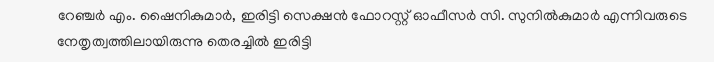റേഞ്ചർ എം. ഷൈനികുമാർ, ഇരിട്ടി സെക്ഷൻ ഫോറസ്റ്റ് ഓഫീസർ സി. സുനിൽകുമാർ എന്നിവരുടെ നേതൃത്വത്തിലായിരുന്നു തെരച്ചിൽ ഇരിട്ടി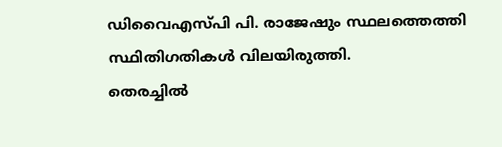ഡിവൈഎസ്പി പി. രാജേഷും സ്ഥലത്തെത്തി സ്ഥിതിഗതികൾ വിലയിരുത്തി.
തെരച്ചിൽ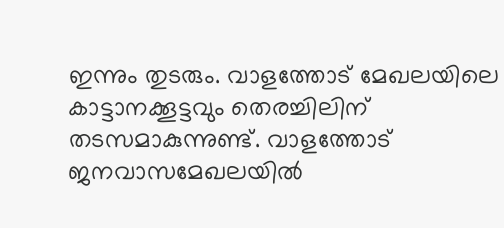ഇന്നും തുടരും. വാളത്തോട് മേഖലയിലെ കാട്ടാനക്കൂട്ടവും തെരച്ചിലിന് തടസമാകുന്നുണ്ട്. വാളത്തോട് ജനവാസമേഖലയിൽ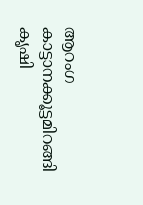ആറംഗ കാട്ടാനക്കൂട്ടമിറങ്ങി കൃഷി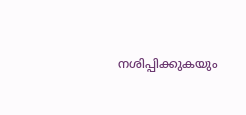നശിപ്പിക്കുകയും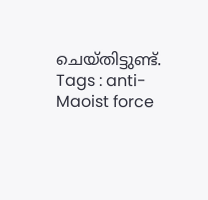ചെയ്തിട്ടുണ്ട്.
Tags : anti-Maoist force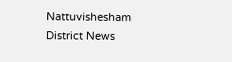Nattuvishesham District News